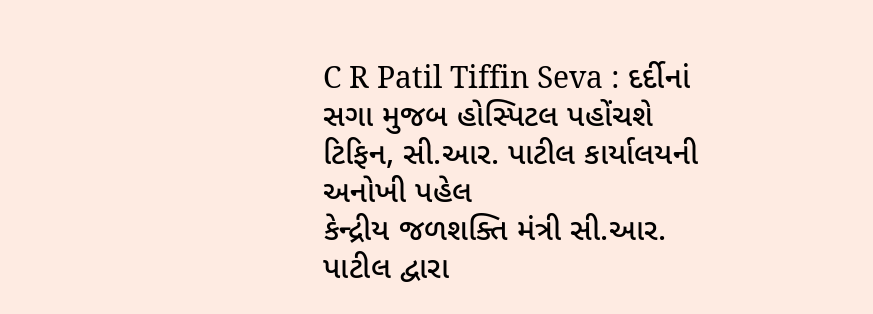C R Patil Tiffin Seva : દર્દીનાં સગા મુજબ હોસ્પિટલ પહોંચશે ટિફિન, સી.આર. પાટીલ કાર્યાલયની અનોખી પહેલ
કેન્દ્રીય જળશક્તિ મંત્રી સી.આર. પાટીલ દ્વારા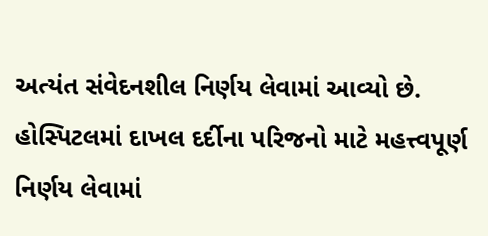અત્યંત સંવેદનશીલ નિર્ણય લેવામાં આવ્યો છે. હોસ્પિટલમાં દાખલ દર્દીના પરિજનો માટે મહત્ત્વપૂર્ણ નિર્ણય લેવામાં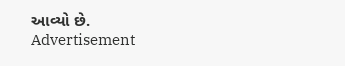આવ્યો છે.
Advertisement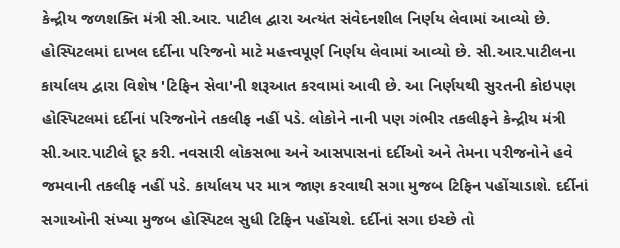કેન્દ્રીય જળશક્તિ મંત્રી સી.આર. પાટીલ દ્વારા અત્યંત સંવેદનશીલ નિર્ણય લેવામાં આવ્યો છે. હોસ્પિટલમાં દાખલ દર્દીના પરિજનો માટે મહત્ત્વપૂર્ણ નિર્ણય લેવામાં આવ્યો છે. સી.આર.પાટીલના કાર્યાલય દ્વારા વિશેષ 'ટિફિન સેવા'ની શરૂઆત કરવામાં આવી છે. આ નિર્ણયથી સુરતની કોઇપણ હોસ્પિટલમાં દર્દીનાં પરિજનોને તકલીફ નહીં પડે. લોકોને નાની પણ ગંભીર તકલીફને કેન્દ્રીય મંત્રી સી.આર.પાટીલે દૂર કરી. નવસારી લોકસભા અને આસપાસનાં દર્દીઓ અને તેમના પરીજનોને હવે જમવાની તકલીફ નહીં પડે. કાર્યાલય પર માત્ર જાણ કરવાથી સગા મુજબ ટિફિન પહોંચાડાશે. દર્દીનાં સગાઓની સંખ્યા મુજબ હોસ્પિટલ સુધી ટિફિન પહોંચશે. દર્દીનાં સગા ઇચ્છે તો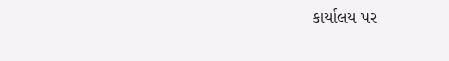કાર્યાલય પર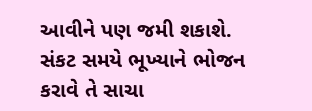આવીને પણ જમી શકાશે. સંકટ સમયે ભૂખ્યાને ભોજન કરાવે તે સાચા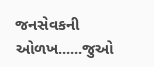જનસેવકની ઓળખ......જુઓ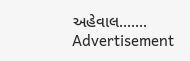અહેવાલ.......
Advertisement